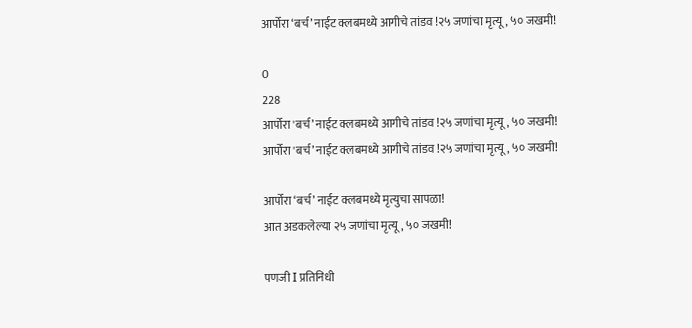आर्पोरा ‘बर्च’ नाईट क्लबमध्ये आगीचे तांडव !२५ जणांचा मृत्यू, ५० जखमी!

0
228
आर्पोरा 'बर्च’ नाईट क्लबमध्ये आगीचे तांडव !२५ जणांचा मृत्यू, ५० जखमी!
आर्पोरा 'बर्च’ नाईट क्लबमध्ये आगीचे तांडव !२५ जणांचा मृत्यू, ५० जखमी!

आर्पोरा ‘बर्च’ नाईट क्लबमध्ये मृत्युचा सापळा!
आत अडकलेल्या २५ जणांचा मृत्यू, ५० जखमी!

पणजी I प्रतिनिधी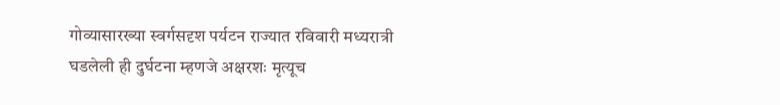गोव्यासारख्या स्वर्गसदृश पर्यटन राज्यात रविवारी मध्यरात्री घडलेली ही दुर्घटना म्हणजे अक्षरशः मृत्यूच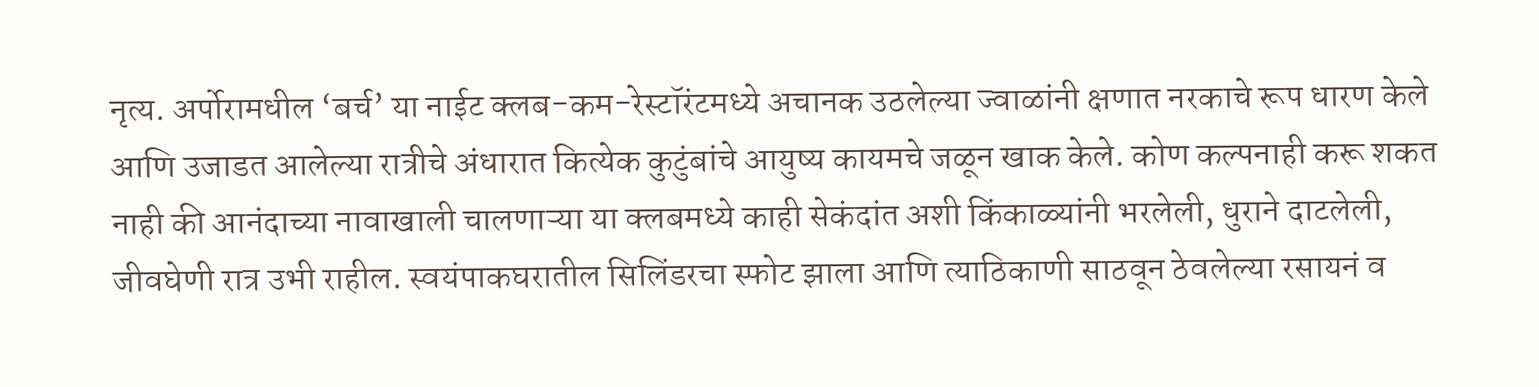नृत्य. अर्पोरामधील ‘बर्च’ या नाईट क्लब-कम-रेस्टॉरंटमध्ये अचानक उठलेल्या ज्वाळांनी क्षणात नरकाचे रूप धारण केले आणि उजाडत आलेल्या रात्रीचे अंधारात कित्येक कुटुंबांचे आयुष्य कायमचे जळून खाक केले. कोण कल्पनाही करू शकत नाही की आनंदाच्या नावाखाली चालणाऱ्या या क्लबमध्ये काही सेकंदांत अशी किंकाळ्यांनी भरलेली, धुराने दाटलेली, जीवघेणी रात्र उभी राहील. स्वयंपाकघरातील सिलिंडरचा स्फोट झाला आणि त्याठिकाणी साठवून ठेवलेल्या रसायनं व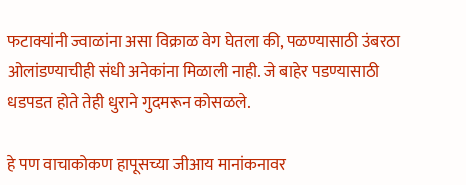फटाक्यांनी ज्वाळांना असा विक्राळ वेग घेतला की, पळण्यासाठी उंबरठा ओलांडण्याचीही संधी अनेकांना मिळाली नाही. जे बाहेर पडण्यासाठी धडपडत होते तेही धुराने गुदमरून कोसळले.

हे पण वाचाकोकण हापूसच्या जीआय मानांकनावर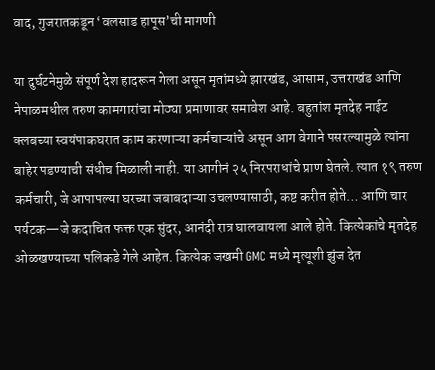वाद, गुजरातकडून ‘वलसाड हापूस’ची मागणी

या दुर्घटनेमुळे संपूर्ण देश हादरून गेला असून मृतांमध्ये झारखंड, आसाम, उत्तराखंड आणि नेपाळमधील तरुण कामगारांचा मोठ्या प्रमाणावर समावेश आहे. बहुतांश मृतदेह नाईट क्लबच्या स्वयंपाकघरात काम करणाऱ्या कर्मचाऱ्यांचे असून आग वेगाने पसरल्यामुळे त्यांना बाहेर पडण्याची संधीच मिळाली नाही. या आगीनं २५ निरपराधांचे प्राण घेतले. त्यात १९ तरुण कर्मचारी, जे आपापल्या घरच्या जबाबदाऱ्या उचलण्यासाठी, कष्ट करीत होते… आणि चार पर्यटक—जे कदाचित फक्त एक सुंदर, आनंदी रात्र घालवायला आले होते. कित्येकांचे मृतदेह ओळखण्याच्या पलिकडे गेले आहेत. कित्येक जखमी GMC मध्ये मृत्यूशी झुंज देत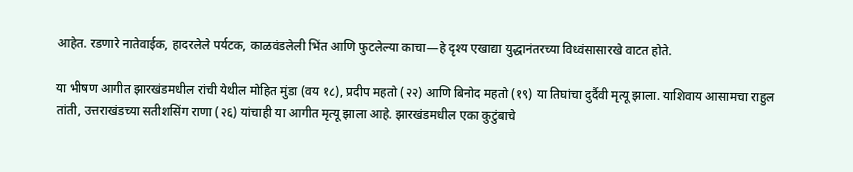आहेत. रडणारे नातेवाईक, हादरलेले पर्यटक, काळवंडलेली भिंत आणि फुटलेल्या काचा—हे दृश्य एखाद्या युद्धानंतरच्या विध्वंसासारखे वाटत होते.

या भीषण आगीत झारखंडमधील रांची येथील मोहित मुंडा (वय १८), प्रदीप महतो (२२) आणि बिनोद महतो (१९) या तिघांचा दुर्दैवी मृत्यू झाला. याशिवाय आसामचा राहुल तांती, उत्तराखंडच्या सतीशसिंग राणा (२६) यांचाही या आगीत मृत्यू झाला आहे. झारखंडमधील एका कुटुंबाचे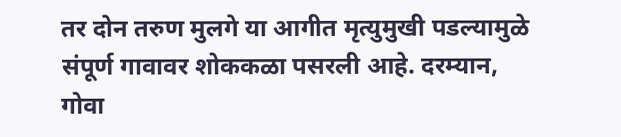तर दोन तरुण मुलगे या आगीत मृत्युमुखी पडल्यामुळे संपूर्ण गावावर शोककळा पसरली आहे. दरम्यान, गोवा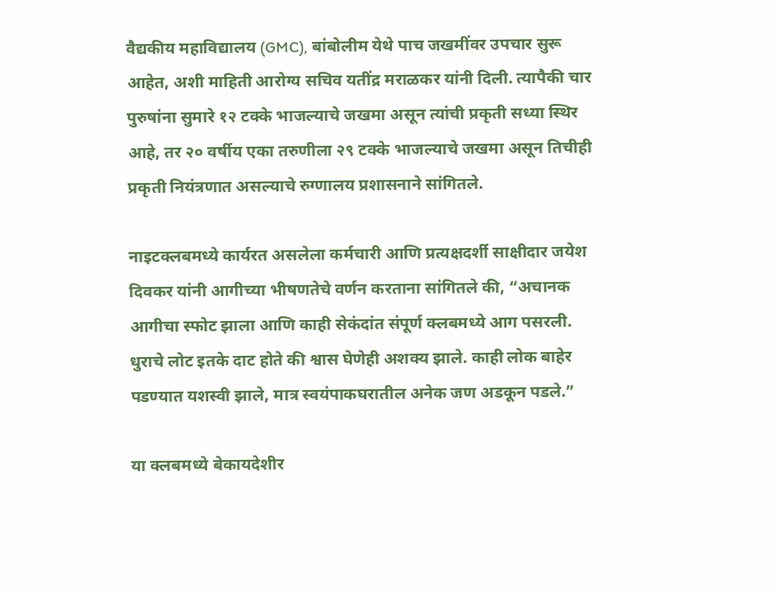वैद्यकीय महाविद्यालय (GMC), बांबोलीम येथे पाच जखमींवर उपचार सुरू आहेत, अशी माहिती आरोग्य सचिव यतींद्र मराळकर यांनी दिली. त्यापैकी चार पुरुषांना सुमारे १२ टक्के भाजल्याचे जखमा असून त्यांची प्रकृती सध्या स्थिर आहे, तर २० वर्षीय एका तरुणीला २९ टक्के भाजल्याचे जखमा असून तिचीही प्रकृती नियंत्रणात असल्याचे रुग्णालय प्रशासनाने सांगितले.

नाइटक्लबमध्ये कार्यरत असलेला कर्मचारी आणि प्रत्यक्षदर्शी साक्षीदार जयेश दिवकर यांनी आगीच्या भीषणतेचे वर्णन करताना सांगितले की, “अचानक आगीचा स्फोट झाला आणि काही सेकंदांत संपूर्ण क्लबमध्ये आग पसरली. धुराचे लोट इतके दाट होते की श्वास घेणेही अशक्य झाले. काही लोक बाहेर पडण्यात यशस्वी झाले, मात्र स्वयंपाकघरातील अनेक जण अडकून पडले.”

या क्लबमध्ये बेकायदेशीर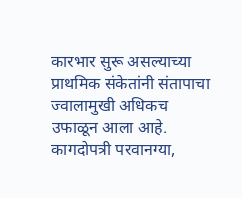कारभार सुरू असल्याच्या प्राथमिक संकेतांनी संतापाचा ज्वालामुखी अधिकच उफाळून आला आहे. कागदोपत्री परवानग्या,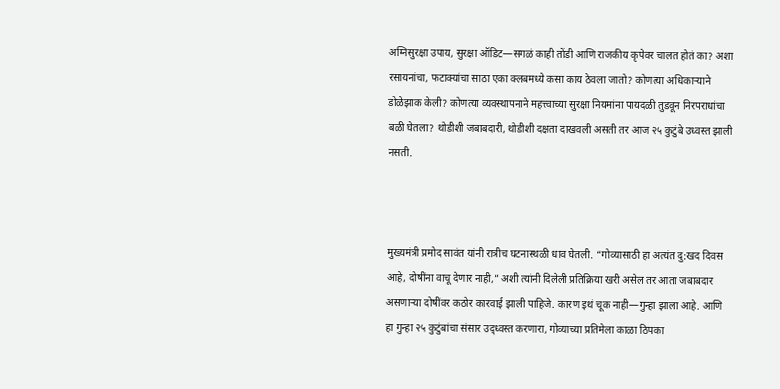अग्निसुरक्षा उपाय, सुरक्षा ऑडिट—सगळं काही तोंडी आणि राजकीय कृपेवर चालत होतं का? अशा रसायनांचा, फटाक्यांचा साठा एका क्लबमध्ये कसा काय ठेवला जातो? कोणत्या अधिकाऱ्याने डोळेझाक केली? कोणत्या व्यवस्थापनाने महत्त्वाच्या सुरक्षा नियमांना पायदळी तुडवून निरपराधांचा बळी घेतला? थोडीशी जबाबदारी, थोडीशी दक्षता दाखवली असती तर आज २५ कुटुंबे उध्वस्त झाली नसती.



मुख्यमंत्री प्रमोद सावंत यांनी रात्रीच घटनास्थळी धाव घेतली. “गोव्यासाठी हा अत्यंत दु:खद दिवस आहे, दोषींना वाचू देणार नाही,” अशी त्यांनी दिलेली प्रतिक्रिया खरी असेल तर आता जबाबदार असणाऱ्या दोषींवर कठोर कारवाई झाली पाहिजे. कारण इथं चूक नाही—गुन्हा झाला आहे. आणि हा गुन्हा २५ कुटुंबांचा संसार उद्ध्वस्त करणारा, गोव्याच्या प्रतिमेला काळा ठिपका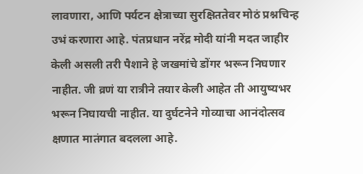लावणारा, आणि पर्यटन क्षेत्राच्या सुरक्षिततेवर मोठं प्रश्नचिन्ह उभं करणारा आहे. पंतप्रधान नरेंद्र मोदी यांनी मदत जाहीर केली असली तरी पैशाने हे जखमांचे डोंगर भरून निघणार नाहीत. जी व्रणं या रात्रीने तयार केली आहेत ती आयुष्यभर भरून निघायची नाहीत. या दुर्घटनेने गोव्याचा आनंदोत्सव क्षणात मातंगात बदलला आहे.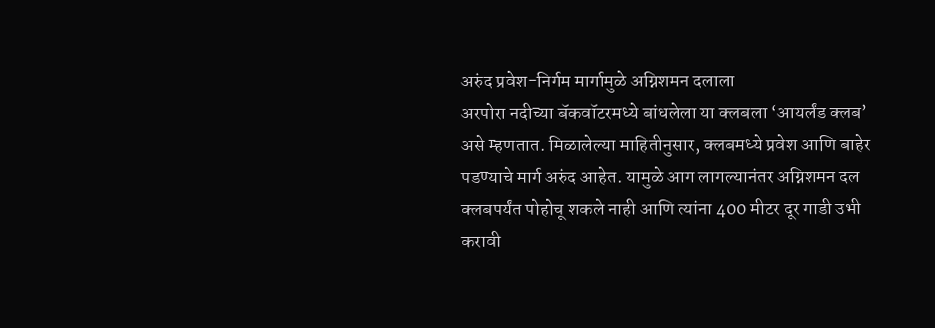अरुंद प्रवेश-निर्गम मार्गामुळे अग्निशमन दलाला
अरपोरा नदीच्या बॅकवॉटरमध्ये बांधलेला या क्लबला ‘आयर्लंड क्लब’ असे म्हणतात. मिळालेल्या माहितीनुसार, क्लबमध्ये प्रवेश आणि बाहेर पडण्याचे मार्ग अरुंद आहेत. यामुळे आग लागल्यानंतर अग्निशमन दल क्लबपर्यंत पोहोचू शकले नाही आणि त्यांना 400 मीटर दूर गाडी उभी करावी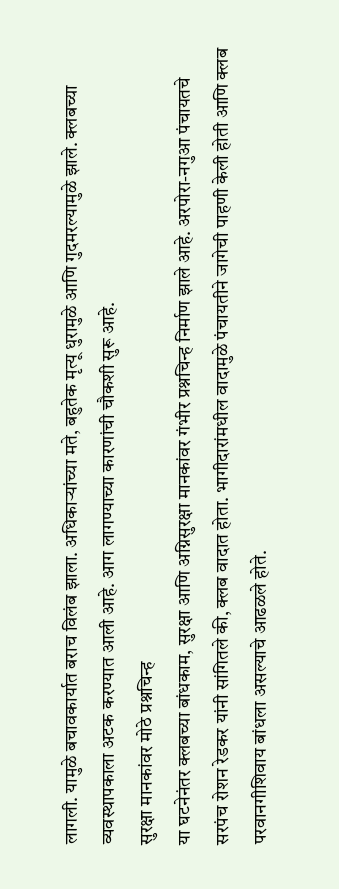लागली. यामुळे बचावकार्यात बराच विलंब झाला. अधिकाऱ्यांच्या मते, बहुतेक मृत्यू धुरामुळे आणि गुदमरल्यामुळे झाले. क्लबच्या व्यवस्थापकाला अटक करण्यात आली आहे. आग लागण्याच्या कारणांची चौकशी सुरू आहे.
सुरक्षा मानकांवर मोठे प्रश्नचिन्ह
या घटनेनंतर क्लबच्या बांधकाम, सुरक्षा आणि अग्निसुरक्षा मानकांवर गंभीर प्रश्नचिन्ह निर्माण झाले आहे. अरपोरा-नगुआ पंचायतचे सरपंच रोशन रेडकर यांनी सांगितले की, क्लब वादात होता. भागीदारांमधील वादामुळे पंचायतीने जागेची पाहणी केली होती आणि क्लब परवानगीशिवाय बांधला असल्याचे आढळले होते.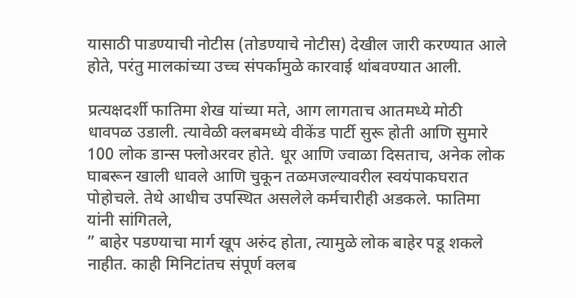यासाठी पाडण्याची नोटीस (तोडण्याचे नोटीस) देखील जारी करण्यात आले होते, परंतु मालकांच्या उच्च संपर्कामुळे कारवाई थांबवण्यात आली.

प्रत्यक्षदर्शी फातिमा शेख यांच्या मते, आग लागताच आतमध्ये मोठी धावपळ उडाली. त्यावेळी क्लबमध्ये वीकेंड पार्टी सुरू होती आणि सुमारे 100 लोक डान्स फ्लोअरवर होते. धूर आणि ज्वाळा दिसताच, अनेक लोक घाबरून खाली धावले आणि चुकून तळमजल्यावरील स्वयंपाकघरात पोहोचले. तेथे आधीच उपस्थित असलेले कर्मचारीही अडकले. फातिमा यांनी सांगितले,
” बाहेर पडण्याचा मार्ग खूप अरुंद होता, त्यामुळे लोक बाहेर पडू शकले नाहीत. काही मिनिटांतच संपूर्ण क्लब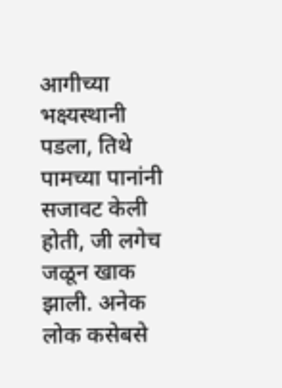आगीच्या भक्ष्यस्थानी पडला, तिथे पामच्या पानांनी सजावट केली होती, जी लगेच जळून खाक झाली. अनेक लोक कसेबसे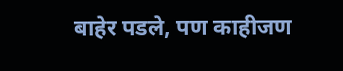बाहेर पडले, पण काहीजण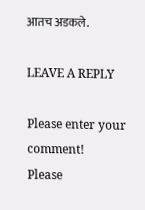आतच अडकले.

LEAVE A REPLY

Please enter your comment!
Please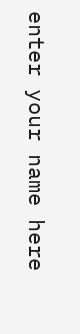enter your name here